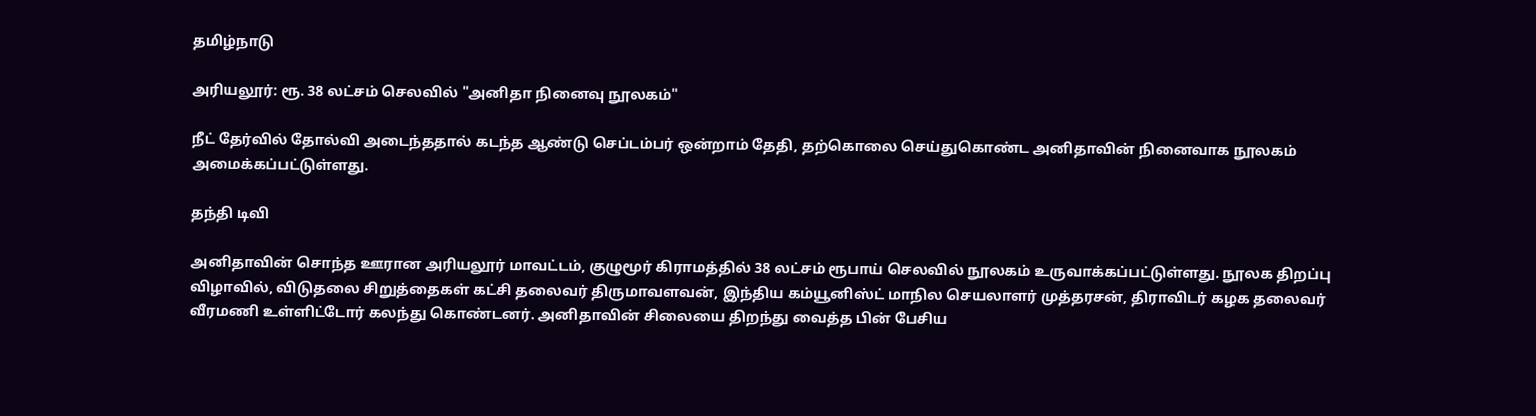தமிழ்நாடு

அரியலூர்: ரூ. 38 லட்சம் செலவில் "அனிதா நினைவு நூலகம்"

நீட் தேர்வில் தோல்வி அடைந்ததால் கடந்த ஆண்டு செப்டம்பர் ஒன்றாம் தேதி, தற்கொலை செய்துகொண்ட அனிதாவின் நினைவாக நூலகம் அமைக்கப்பட்டுள்ளது.

தந்தி டிவி

அனிதாவின் சொந்த ஊரான அரியலூர் மாவட்டம், குழுமூர் கிராமத்தில் 38 லட்சம் ரூபாய் செலவில் நூலகம் உருவாக்கப்பட்டுள்ளது. நூலக திறப்பு விழாவில், விடுதலை சிறுத்தைகள் கட்சி தலைவர் திருமாவளவன், இந்திய கம்யூனிஸ்ட் மாநில செயலாளர் முத்தரசன், திராவிடர் கழக தலைவர் வீரமணி உள்ளிட்டோர் கலந்து கொண்டனர். அனிதாவின் சிலையை திறந்து வைத்த பின் பேசிய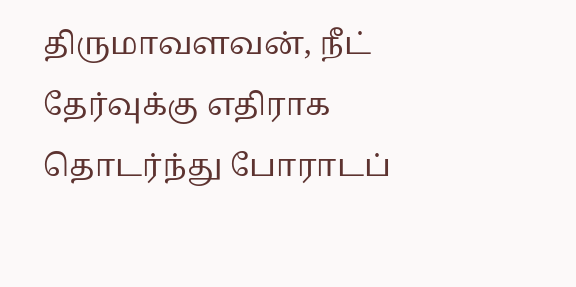திருமாவளவன், நீட் தேர்வுக்கு எதிராக தொடர்ந்து போராடப்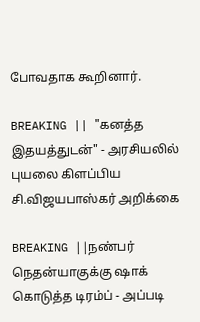போவதாக கூறினார்.

BREAKING || "கனத்த இதயத்துடன்" - அரசியலில் புயலை கிளப்பிய சி.விஜயபாஸ்கர் அறிக்கை

BREAKING ||நண்பர் நெதன்யாகுக்கு ஷாக் கொடுத்த டிரம்ப் - அப்படி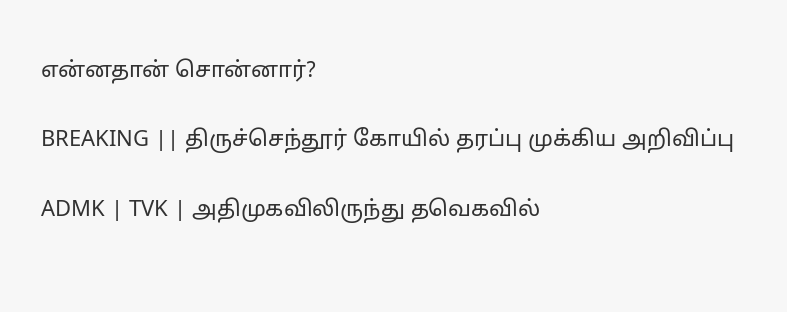என்னதான் சொன்னார்?

BREAKING || திருச்செந்தூர் கோயில் தரப்பு முக்கிய அறிவிப்பு

ADMK | TVK | அதிமுகவிலிருந்து தவெகவில்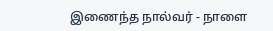இணைந்த நால்வர் - நாளை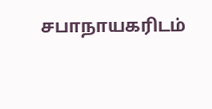சபாநாயகரிடம்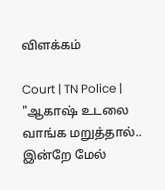விளக்கம்

Court | TN Police | "ஆகாஷ் உடலை வாங்க மறுத்தால்.. இன்றே மேல்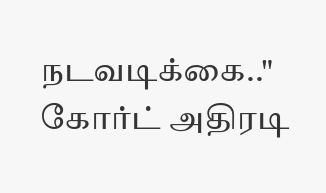நடவடிக்கை.." கோர்ட் அதிரடி